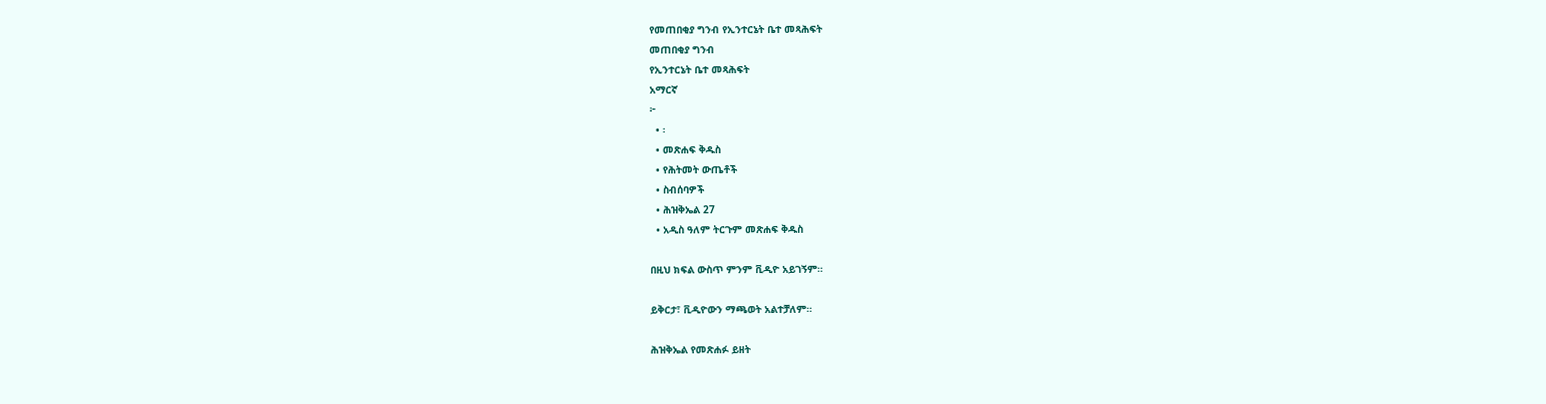የመጠበቂያ ግንብ የኢንተርኔት ቤተ መጻሕፍት
መጠበቂያ ግንብ
የኢንተርኔት ቤተ መጻሕፍት
አማርኛ
፦
  • ፡
  • መጽሐፍ ቅዱስ
  • የሕትመት ውጤቶች
  • ስብሰባዎች
  • ሕዝቅኤል 27
  • አዲስ ዓለም ትርጉም መጽሐፍ ቅዱስ

በዚህ ክፍል ውስጥ ምንም ቪዲዮ አይገኝም።

ይቅርታ፣ ቪዲዮውን ማጫወት አልተቻለም።

ሕዝቅኤል የመጽሐፉ ይዘት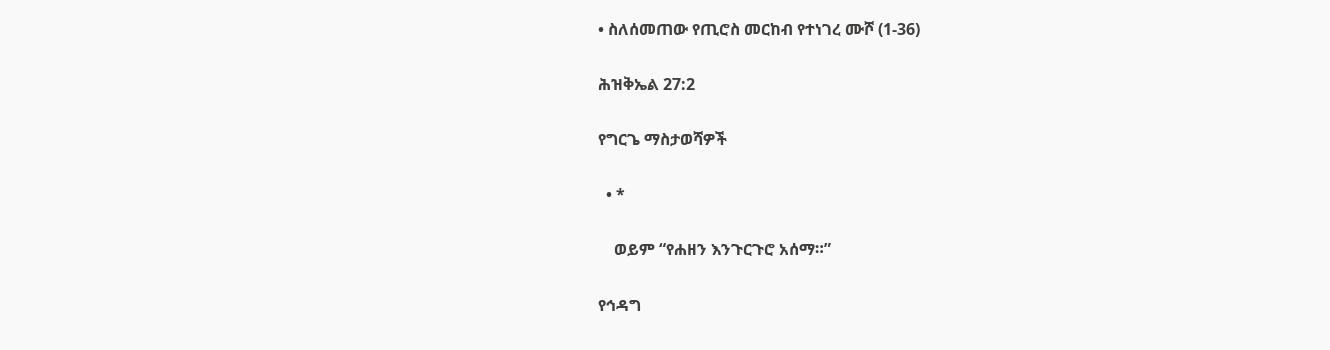• ስለሰመጠው የጢሮስ መርከብ የተነገረ ሙሾ (1-36)

ሕዝቅኤል 27:2

የግርጌ ማስታወሻዎች

  • *

    ወይም “የሐዘን እንጉርጉሮ አሰማ።”

የኅዳግ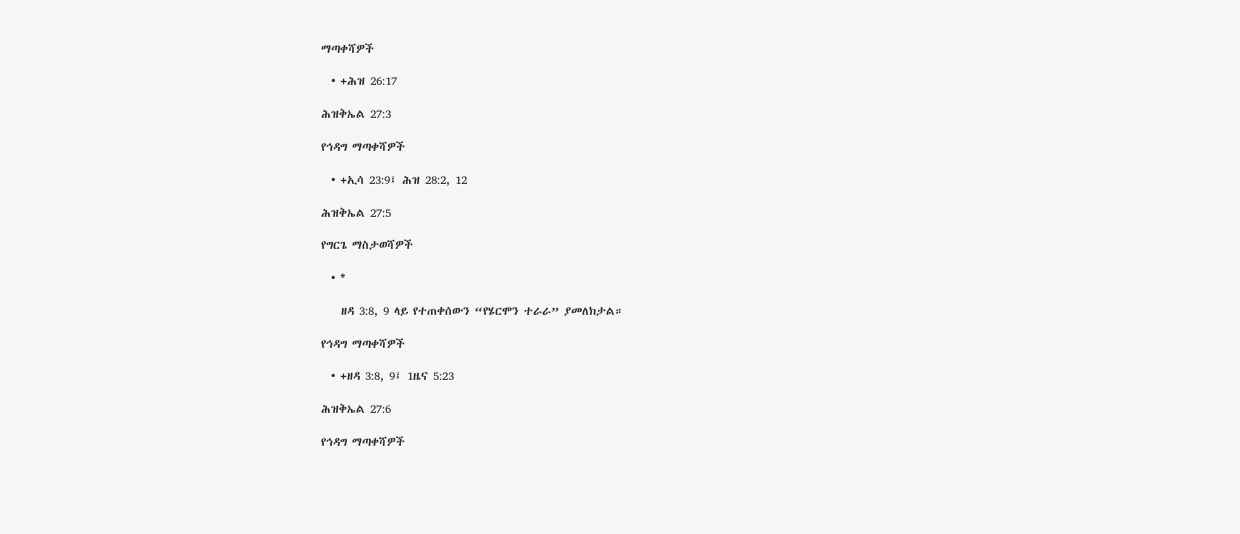ማጣቀሻዎች

  • +ሕዝ 26:17

ሕዝቅኤል 27:3

የኅዳግ ማጣቀሻዎች

  • +ኢሳ 23:9፤ ሕዝ 28:2, 12

ሕዝቅኤል 27:5

የግርጌ ማስታወሻዎች

  • *

    ዘዳ 3:8, 9 ላይ የተጠቀሰውን “የሄርሞን ተራራ” ያመለክታል።

የኅዳግ ማጣቀሻዎች

  • +ዘዳ 3:8, 9፤ 1ዜና 5:23

ሕዝቅኤል 27:6

የኅዳግ ማጣቀሻዎች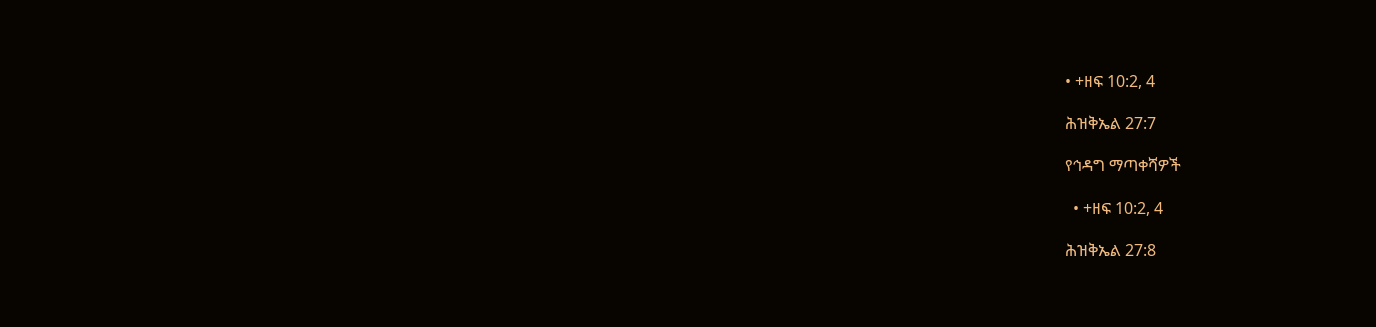• +ዘፍ 10:2, 4

ሕዝቅኤል 27:7

የኅዳግ ማጣቀሻዎች

  • +ዘፍ 10:2, 4

ሕዝቅኤል 27:8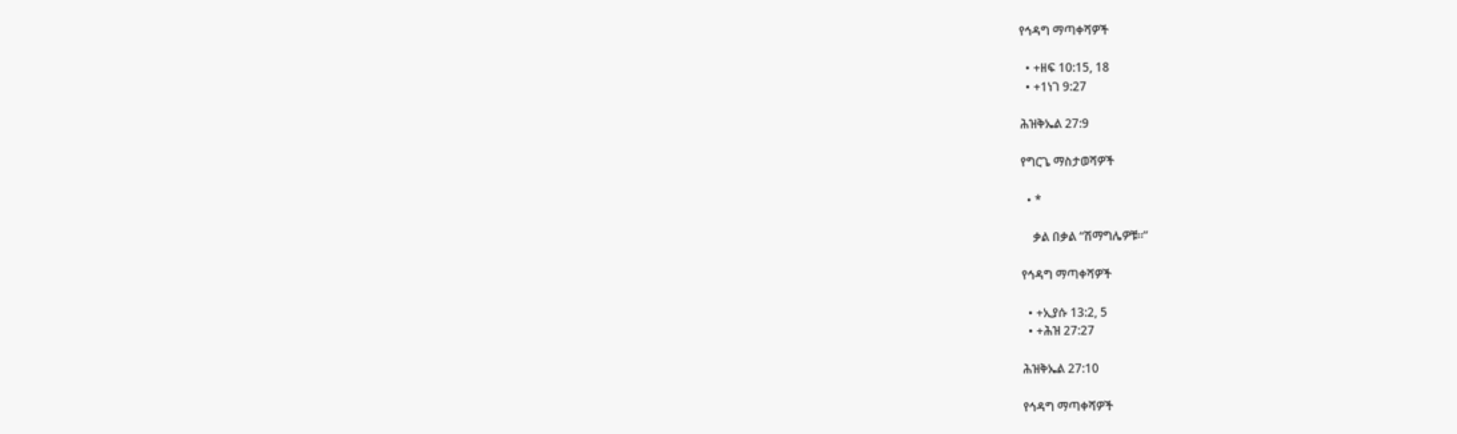የኅዳግ ማጣቀሻዎች

  • +ዘፍ 10:15, 18
  • +1ነገ 9:27

ሕዝቅኤል 27:9

የግርጌ ማስታወሻዎች

  • *

    ቃል በቃል “ሽማግሌዎቹ።”

የኅዳግ ማጣቀሻዎች

  • +ኢያሱ 13:2, 5
  • +ሕዝ 27:27

ሕዝቅኤል 27:10

የኅዳግ ማጣቀሻዎች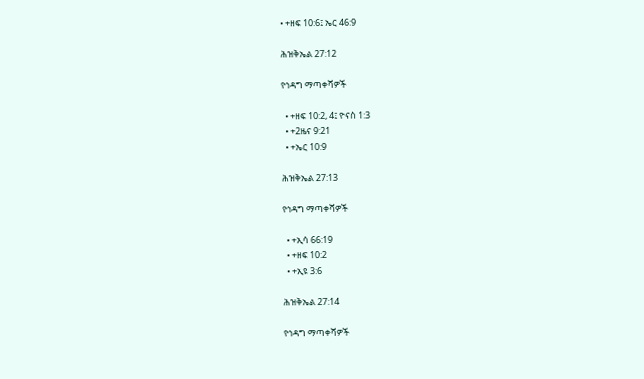• +ዘፍ 10:6፤ ኤር 46:9

ሕዝቅኤል 27:12

የኅዳግ ማጣቀሻዎች

  • +ዘፍ 10:2, 4፤ ዮናስ 1:3
  • +2ዜና 9:21
  • +ኤር 10:9

ሕዝቅኤል 27:13

የኅዳግ ማጣቀሻዎች

  • +ኢሳ 66:19
  • +ዘፍ 10:2
  • +ኢዩ 3:6

ሕዝቅኤል 27:14

የኅዳግ ማጣቀሻዎች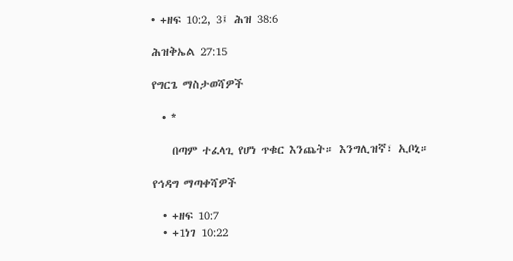• +ዘፍ 10:2, 3፤ ሕዝ 38:6

ሕዝቅኤል 27:15

የግርጌ ማስታወሻዎች

  • *

    በጣም ተፈላጊ የሆነ ጥቁር እንጨት። እንግሊዝኛ፣ ኢቦኒ።

የኅዳግ ማጣቀሻዎች

  • +ዘፍ 10:7
  • +1ነገ 10:22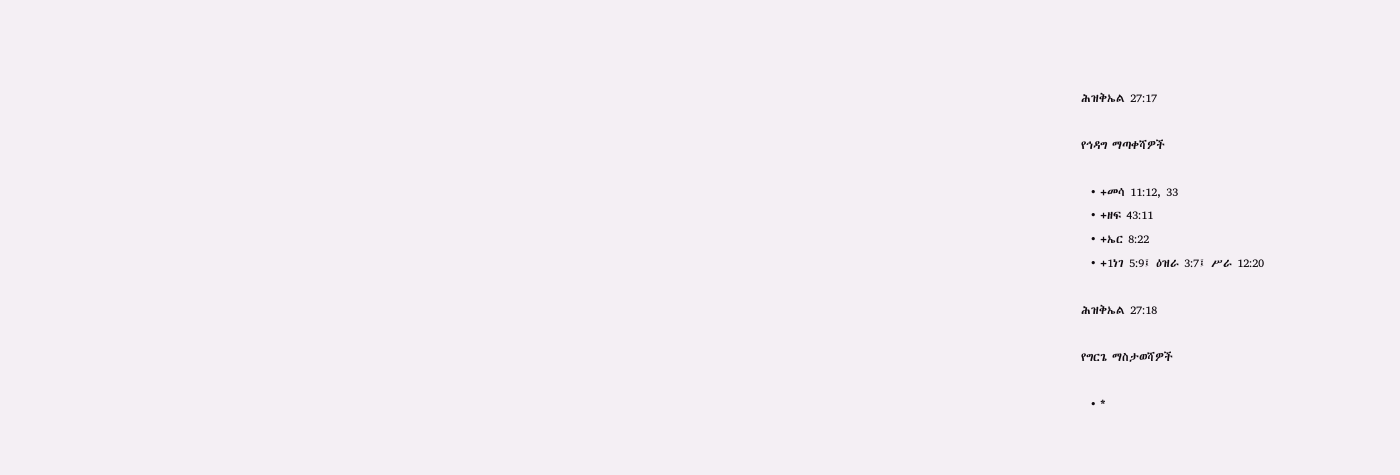ሕዝቅኤል 27:17

የኅዳግ ማጣቀሻዎች

  • +መሳ 11:12, 33
  • +ዘፍ 43:11
  • +ኤር 8:22
  • +1ነገ 5:9፤ ዕዝራ 3:7፤ ሥራ 12:20

ሕዝቅኤል 27:18

የግርጌ ማስታወሻዎች

  • *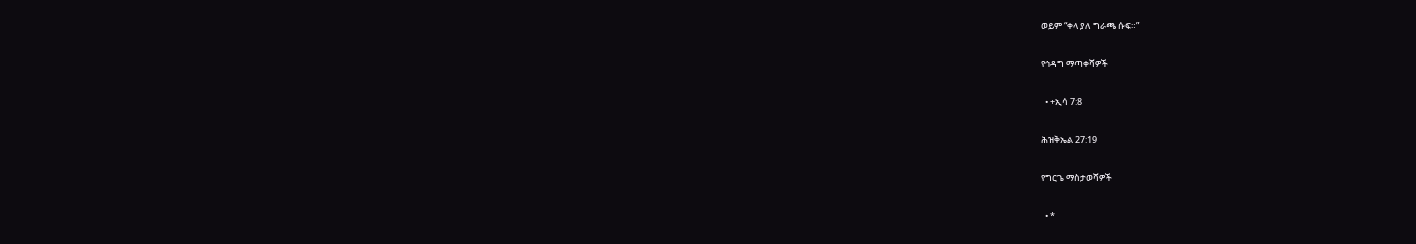ወይም “ቀላ ያለ ግራጫ ሱፍ።”

የኅዳግ ማጣቀሻዎች

  • +ኢሳ 7:8

ሕዝቅኤል 27:19

የግርጌ ማስታወሻዎች

  • *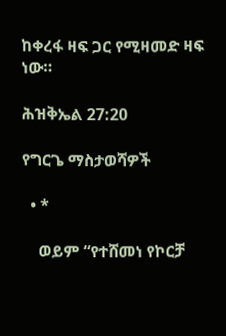ከቀረፋ ዛፍ ጋር የሚዛመድ ዛፍ ነው።

ሕዝቅኤል 27:20

የግርጌ ማስታወሻዎች

  • *

    ወይም “የተሸመነ የኮርቻ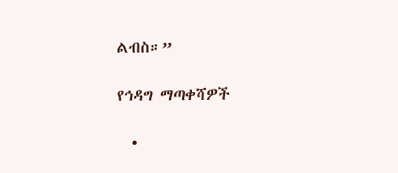ልብስ።”

የኅዳግ ማጣቀሻዎች

  •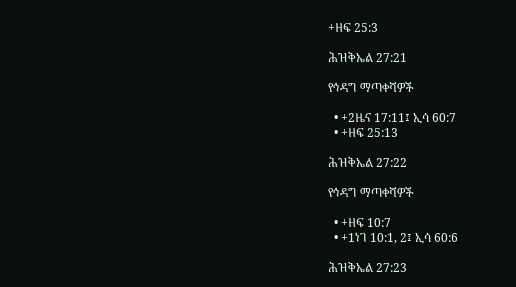+ዘፍ 25:3

ሕዝቅኤል 27:21

የኅዳግ ማጣቀሻዎች

  • +2ዜና 17:11፤ ኢሳ 60:7
  • +ዘፍ 25:13

ሕዝቅኤል 27:22

የኅዳግ ማጣቀሻዎች

  • +ዘፍ 10:7
  • +1ነገ 10:1, 2፤ ኢሳ 60:6

ሕዝቅኤል 27:23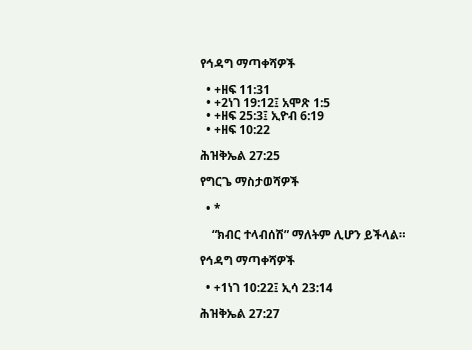የኅዳግ ማጣቀሻዎች

  • +ዘፍ 11:31
  • +2ነገ 19:12፤ አሞጽ 1:5
  • +ዘፍ 25:3፤ ኢዮብ 6:19
  • +ዘፍ 10:22

ሕዝቅኤል 27:25

የግርጌ ማስታወሻዎች

  • *

    “ክብር ተላብሰሽ” ማለትም ሊሆን ይችላል።

የኅዳግ ማጣቀሻዎች

  • +1ነገ 10:22፤ ኢሳ 23:14

ሕዝቅኤል 27:27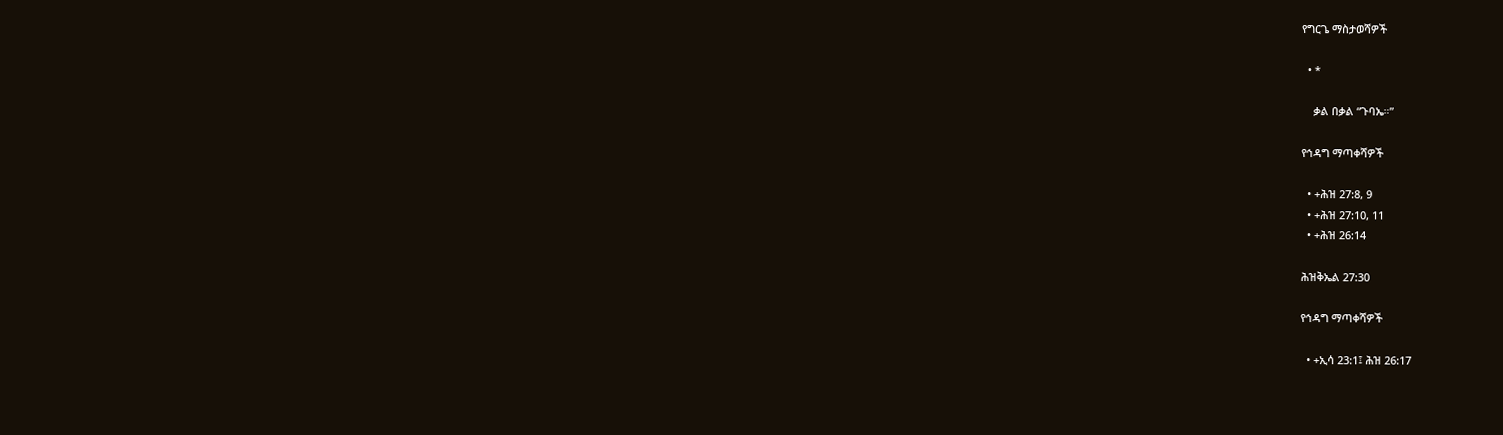የግርጌ ማስታወሻዎች

  • *

    ቃል በቃል “ጉባኤ።”

የኅዳግ ማጣቀሻዎች

  • +ሕዝ 27:8, 9
  • +ሕዝ 27:10, 11
  • +ሕዝ 26:14

ሕዝቅኤል 27:30

የኅዳግ ማጣቀሻዎች

  • +ኢሳ 23:1፤ ሕዝ 26:17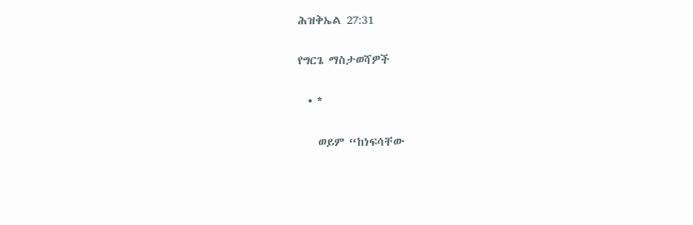ሕዝቅኤል 27:31

የግርጌ ማስታወሻዎች

  • *

    ወይም “ከነፍሳቸው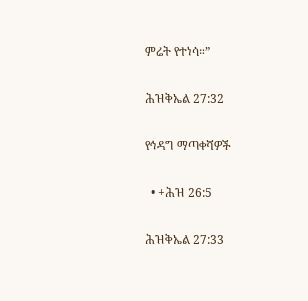ምሬት የተነሳ።”

ሕዝቅኤል 27:32

የኅዳግ ማጣቀሻዎች

  • +ሕዝ 26:5

ሕዝቅኤል 27:33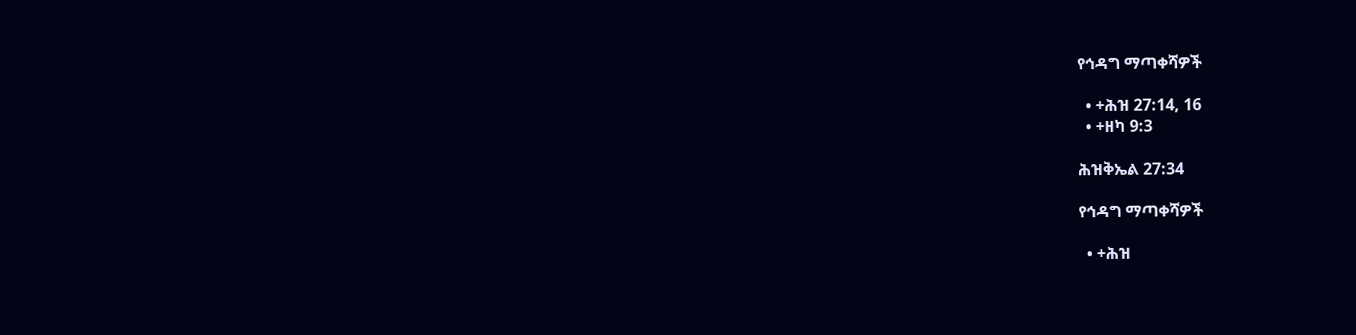የኅዳግ ማጣቀሻዎች

  • +ሕዝ 27:14, 16
  • +ዘካ 9:3

ሕዝቅኤል 27:34

የኅዳግ ማጣቀሻዎች

  • +ሕዝ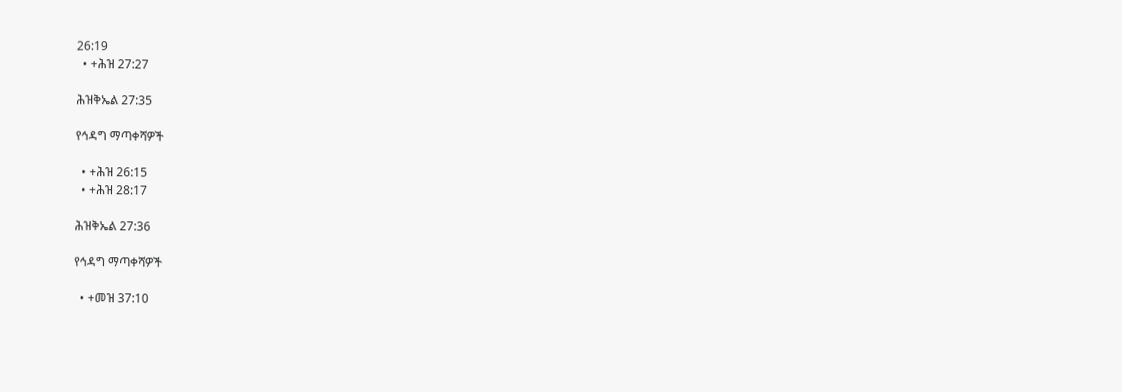26:19
  • +ሕዝ 27:27

ሕዝቅኤል 27:35

የኅዳግ ማጣቀሻዎች

  • +ሕዝ 26:15
  • +ሕዝ 28:17

ሕዝቅኤል 27:36

የኅዳግ ማጣቀሻዎች

  • +መዝ 37:10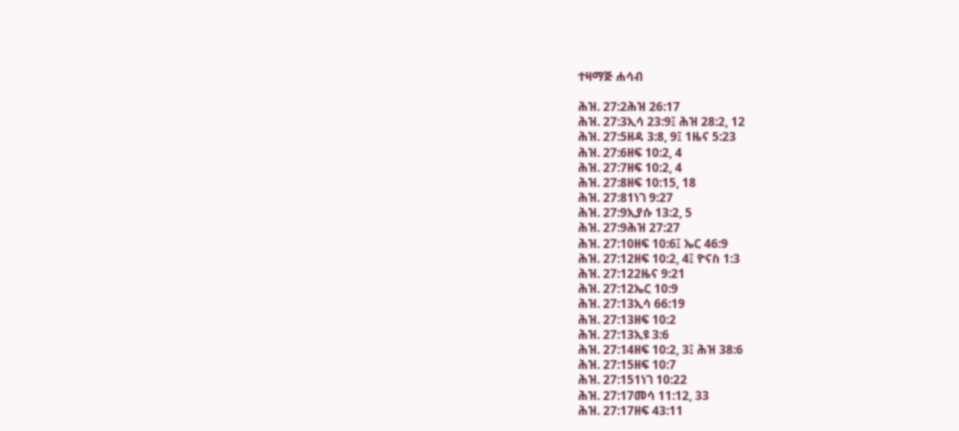ተዛማጅ ሐሳብ

ሕዝ. 27:2ሕዝ 26:17
ሕዝ. 27:3ኢሳ 23:9፤ ሕዝ 28:2, 12
ሕዝ. 27:5ዘዳ 3:8, 9፤ 1ዜና 5:23
ሕዝ. 27:6ዘፍ 10:2, 4
ሕዝ. 27:7ዘፍ 10:2, 4
ሕዝ. 27:8ዘፍ 10:15, 18
ሕዝ. 27:81ነገ 9:27
ሕዝ. 27:9ኢያሱ 13:2, 5
ሕዝ. 27:9ሕዝ 27:27
ሕዝ. 27:10ዘፍ 10:6፤ ኤር 46:9
ሕዝ. 27:12ዘፍ 10:2, 4፤ ዮናስ 1:3
ሕዝ. 27:122ዜና 9:21
ሕዝ. 27:12ኤር 10:9
ሕዝ. 27:13ኢሳ 66:19
ሕዝ. 27:13ዘፍ 10:2
ሕዝ. 27:13ኢዩ 3:6
ሕዝ. 27:14ዘፍ 10:2, 3፤ ሕዝ 38:6
ሕዝ. 27:15ዘፍ 10:7
ሕዝ. 27:151ነገ 10:22
ሕዝ. 27:17መሳ 11:12, 33
ሕዝ. 27:17ዘፍ 43:11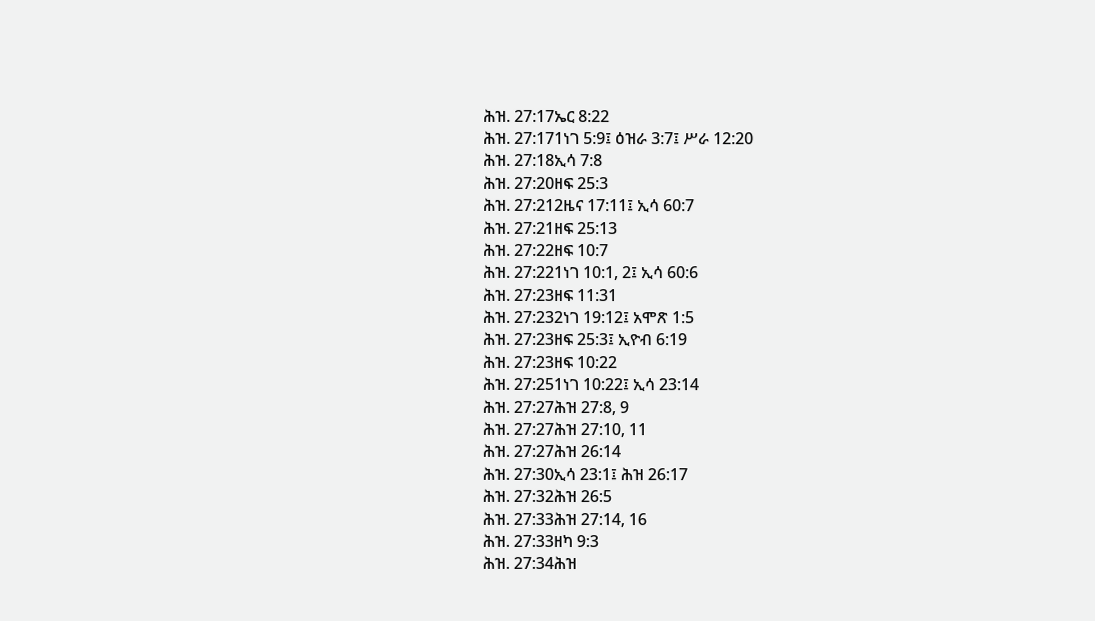ሕዝ. 27:17ኤር 8:22
ሕዝ. 27:171ነገ 5:9፤ ዕዝራ 3:7፤ ሥራ 12:20
ሕዝ. 27:18ኢሳ 7:8
ሕዝ. 27:20ዘፍ 25:3
ሕዝ. 27:212ዜና 17:11፤ ኢሳ 60:7
ሕዝ. 27:21ዘፍ 25:13
ሕዝ. 27:22ዘፍ 10:7
ሕዝ. 27:221ነገ 10:1, 2፤ ኢሳ 60:6
ሕዝ. 27:23ዘፍ 11:31
ሕዝ. 27:232ነገ 19:12፤ አሞጽ 1:5
ሕዝ. 27:23ዘፍ 25:3፤ ኢዮብ 6:19
ሕዝ. 27:23ዘፍ 10:22
ሕዝ. 27:251ነገ 10:22፤ ኢሳ 23:14
ሕዝ. 27:27ሕዝ 27:8, 9
ሕዝ. 27:27ሕዝ 27:10, 11
ሕዝ. 27:27ሕዝ 26:14
ሕዝ. 27:30ኢሳ 23:1፤ ሕዝ 26:17
ሕዝ. 27:32ሕዝ 26:5
ሕዝ. 27:33ሕዝ 27:14, 16
ሕዝ. 27:33ዘካ 9:3
ሕዝ. 27:34ሕዝ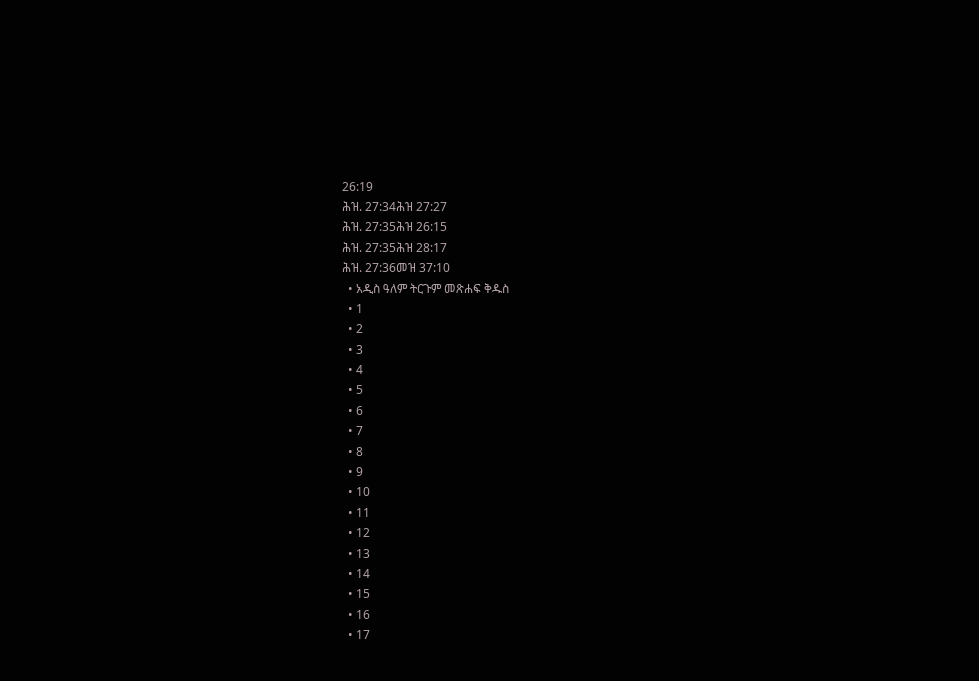26:19
ሕዝ. 27:34ሕዝ 27:27
ሕዝ. 27:35ሕዝ 26:15
ሕዝ. 27:35ሕዝ 28:17
ሕዝ. 27:36መዝ 37:10
  • አዲስ ዓለም ትርጉም መጽሐፍ ቅዱስ
  • 1
  • 2
  • 3
  • 4
  • 5
  • 6
  • 7
  • 8
  • 9
  • 10
  • 11
  • 12
  • 13
  • 14
  • 15
  • 16
  • 17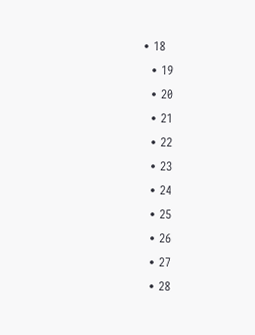• 18
  • 19
  • 20
  • 21
  • 22
  • 23
  • 24
  • 25
  • 26
  • 27
  • 28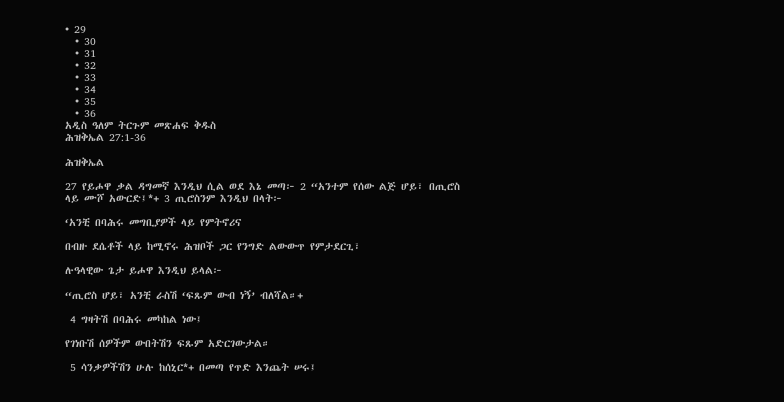• 29
  • 30
  • 31
  • 32
  • 33
  • 34
  • 35
  • 36
አዲስ ዓለም ትርጉም መጽሐፍ ቅዱስ
ሕዝቅኤል 27:1-36

ሕዝቅኤል

27 የይሖዋ ቃል ዳግመኛ እንዲህ ሲል ወደ እኔ መጣ፦ 2 “አንተም የሰው ልጅ ሆይ፣ በጢሮስ ላይ ሙሾ አውርድ፤*+ 3 ጢሮስንም እንዲህ በላት፦

‘አንቺ በባሕሩ መግቢያዎች ላይ የምትኖሪና

በብዙ ደሴቶች ላይ ከሚኖሩ ሕዝቦች ጋር የንግድ ልውውጥ የምታደርጊ፣

ሉዓላዊው ጌታ ይሖዋ እንዲህ ይላል፦

“ጢሮስ ሆይ፣ አንቺ ራስሽ ‘ፍጹም ውብ ነኝ’ ብለሻል።+

 4 ግዛትሽ በባሕሩ መካከል ነው፤

የገነቡሽ ሰዎችም ውበትሽን ፍጹም አድርገውታል።

 5 ሳንቃዎችሽን ሁሉ ከሰኒር*+ በመጣ የጥድ እንጨት ሠሩ፤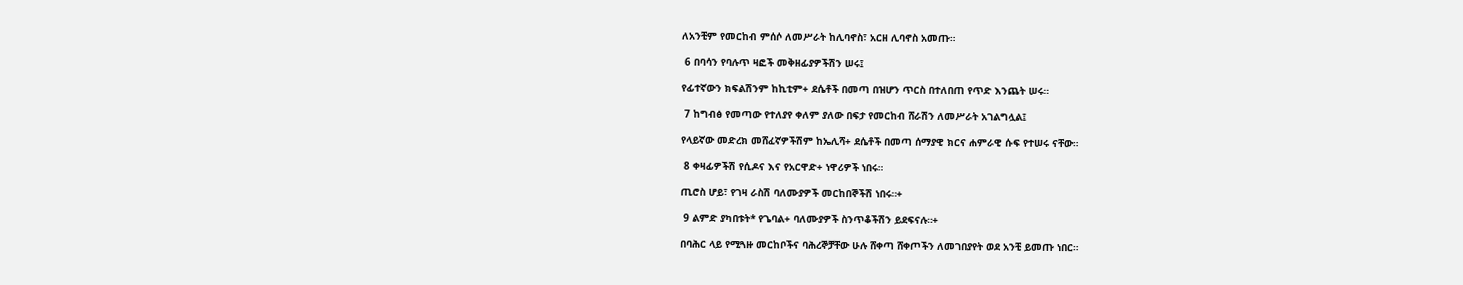ለአንቺም የመርከብ ምሰሶ ለመሥራት ከሊባኖስ፣ አርዘ ሊባኖስ አመጡ።

 6 በባሳን የባሉጥ ዛፎች መቅዘፊያዎችሽን ሠሩ፤

የፊተኛውን ክፍልሽንም ከኪቲም+ ደሴቶች በመጣ በዝሆን ጥርስ በተለበጠ የጥድ እንጨት ሠሩ።

 7 ከግብፅ የመጣው የተለያየ ቀለም ያለው በፍታ የመርከብ ሸራሽን ለመሥራት አገልግሏል፤

የላይኛው መድረክ መሸፈኛዎችሽም ከኤሊሻ+ ደሴቶች በመጣ ሰማያዊ ክርና ሐምራዊ ሱፍ የተሠሩ ናቸው።

 8 ቀዛፊዎችሽ የሲዶና እና የአርዋድ+ ነዋሪዎች ነበሩ።

ጢሮስ ሆይ፣ የገዛ ራስሽ ባለሙያዎች መርከበኞችሽ ነበሩ።+

 9 ልምድ ያካበቱት* የጌባል+ ባለሙያዎች ስንጥቆችሽን ይደፍናሉ።+

በባሕር ላይ የሚጓዙ መርከቦችና ባሕረኞቻቸው ሁሉ ሸቀጣ ሸቀጦችን ለመገበያየት ወደ አንቺ ይመጡ ነበር።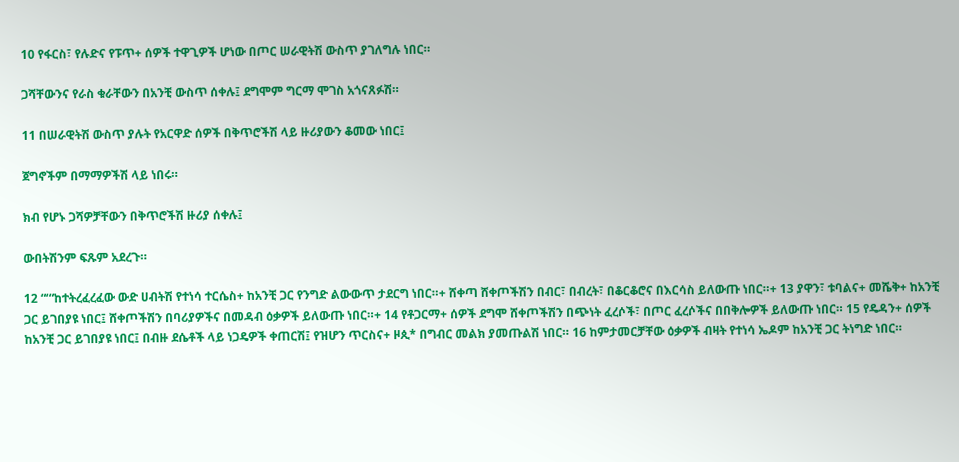10 የፋርስ፣ የሉድና የፑጥ+ ሰዎች ተዋጊዎች ሆነው በጦር ሠራዊትሽ ውስጥ ያገለግሉ ነበር።

ጋሻቸውንና የራስ ቁራቸውን በአንቺ ውስጥ ሰቀሉ፤ ደግሞም ግርማ ሞገስ አጎናጸፉሽ።

11 በሠራዊትሽ ውስጥ ያሉት የአርዋድ ሰዎች በቅጥሮችሽ ላይ ዙሪያውን ቆመው ነበር፤

ጀግኖችም በማማዎችሽ ላይ ነበሩ።

ክብ የሆኑ ጋሻዎቻቸውን በቅጥሮችሽ ዙሪያ ሰቀሉ፤

ውበትሽንም ፍጹም አደረጉ።

12 “‘“ከተትረፈረፈው ውድ ሀብትሽ የተነሳ ተርሴስ+ ከአንቺ ጋር የንግድ ልውውጥ ታደርግ ነበር።+ ሸቀጣ ሸቀጦችሽን በብር፣ በብረት፣ በቆርቆሮና በእርሳስ ይለውጡ ነበር።+ 13 ያዋን፣ ቱባልና+ መሼቅ+ ከአንቺ ጋር ይገበያዩ ነበር፤ ሸቀጦችሽን በባሪያዎችና በመዳብ ዕቃዎች ይለውጡ ነበር።+ 14 የቶጋርማ+ ሰዎች ደግሞ ሸቀጦችሽን በጭነት ፈረሶች፣ በጦር ፈረሶችና በበቅሎዎች ይለውጡ ነበር። 15 የዴዳን+ ሰዎች ከአንቺ ጋር ይገበያዩ ነበር፤ በብዙ ደሴቶች ላይ ነጋዴዎች ቀጠርሽ፤ የዝሆን ጥርስና+ ዞጲ* በግብር መልክ ያመጡልሽ ነበር። 16 ከምታመርቻቸው ዕቃዎች ብዛት የተነሳ ኤዶም ከአንቺ ጋር ትነግድ ነበር።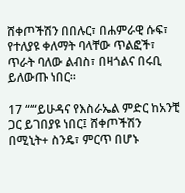ሸቀጦችሽን በበሉር፣ በሐምራዊ ሱፍ፣ የተለያዩ ቀለማት ባላቸው ጥልፎች፣ ጥራት ባለው ልብስ፣ በዛጎልና በሩቢ ይለውጡ ነበር።

17 “‘“ይሁዳና የእስራኤል ምድር ከአንቺ ጋር ይገበያዩ ነበር፤ ሸቀጦችሽን በሚኒት+ ስንዴ፣ ምርጥ በሆኑ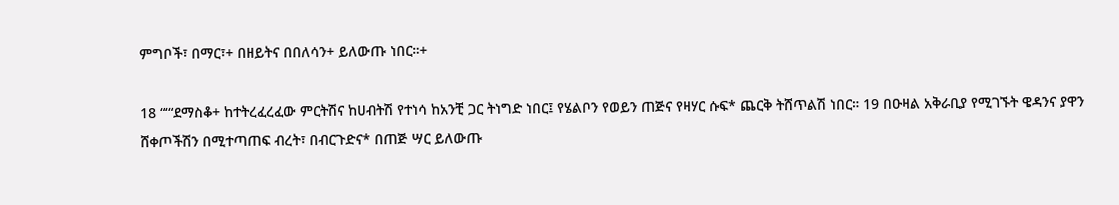ምግቦች፣ በማር፣+ በዘይትና በበለሳን+ ይለውጡ ነበር።+

18 “‘“ደማስቆ+ ከተትረፈረፈው ምርትሽና ከሀብትሽ የተነሳ ከአንቺ ጋር ትነግድ ነበር፤ የሄልቦን የወይን ጠጅና የዛሃር ሱፍ* ጨርቅ ትሸጥልሽ ነበር። 19 በዑዛል አቅራቢያ የሚገኙት ዌዳንና ያዋን ሸቀጦችሽን በሚተጣጠፍ ብረት፣ በብርጉድና* በጠጅ ሣር ይለውጡ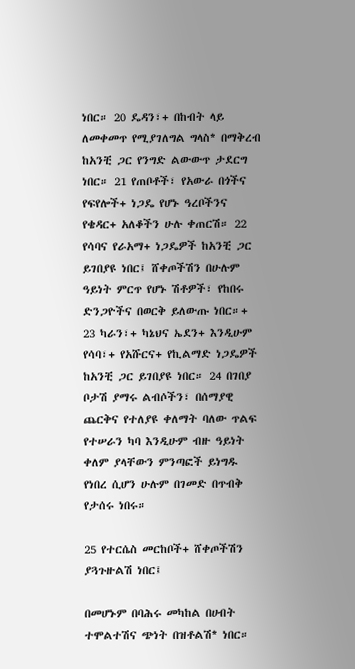ነበር። 20 ዴዳን፣+ በከብት ላይ ለመቀመጥ የሚያገለግል ግላስ* በማቅረብ ከአንቺ ጋር የንግድ ልውውጥ ታደርግ ነበር። 21 የጠቦቶች፣ የአውራ በጎችና የፍየሎች+ ነጋዴ የሆኑ ዓረቦችንና የቄዳር+ አለቆችን ሁሉ ቀጠርሽ። 22 የሳባና የራአማ+ ነጋዴዎች ከአንቺ ጋር ይገበያዩ ነበር፤ ሸቀጦችሽን በሁሉም ዓይነት ምርጥ የሆኑ ሽቶዎች፣ የከበሩ ድንጋዮችና በወርቅ ይለውጡ ነበር።+ 23 ካራን፣+ ካኔህና ኤደን+ እንዲሁም የሳባ፣+ የአሹርና+ የኪልማድ ነጋዴዎች ከአንቺ ጋር ይገበያዩ ነበር። 24 በገበያ ቦታሽ ያማሩ ልብሶችን፣ በሰማያዊ ጨርቅና የተለያዩ ቀለማት ባለው ጥልፍ የተሠራን ካባ እንዲሁም ብዙ ዓይነት ቀለም ያላቸውን ምንጣፎች ይነግዱ የነበረ ሲሆን ሁሉም በገመድ በጥብቅ የታሰሩ ነበሩ።

25 የተርሴስ መርከቦች+ ሸቀጦችሽን ያጓጉዙልሽ ነበር፤

በመሆኑም በባሕሩ መካከል በሀብት ተሞልተሽና ጭነት በዝቶልሽ* ነበር።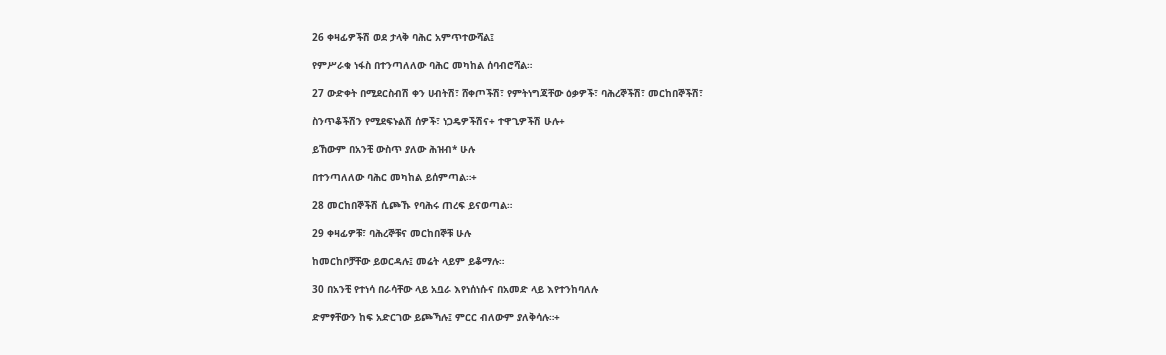26 ቀዛፊዎችሽ ወደ ታላቅ ባሕር አምጥተውሻል፤

የምሥራቁ ነፋስ በተንጣለለው ባሕር መካከል ሰባብሮሻል።

27 ውድቀት በሚደርስብሽ ቀን ሀብትሽ፣ ሸቀጦችሽ፣ የምትነግጃቸው ዕቃዎች፣ ባሕረኞችሽ፣ መርከበኞችሽ፣

ስንጥቆችሽን የሚደፍኑልሽ ሰዎች፣ ነጋዴዎችሽና+ ተዋጊዎችሽ ሁሉ+

ይኸውም በአንቺ ውስጥ ያለው ሕዝብ* ሁሉ

በተንጣለለው ባሕር መካከል ይሰምጣል።+

28 መርከበኞችሽ ሲጮኹ የባሕሩ ጠረፍ ይናወጣል።

29 ቀዛፊዎቹ፣ ባሕረኞቹና መርከበኞቹ ሁሉ

ከመርከቦቻቸው ይወርዳሉ፤ መሬት ላይም ይቆማሉ።

30 በአንቺ የተነሳ በራሳቸው ላይ አቧራ እየነሰነሱና በአመድ ላይ እየተንከባለሉ

ድምፃቸውን ከፍ አድርገው ይጮኻሉ፤ ምርር ብለውም ያለቅሳሉ።+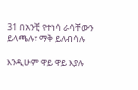31 በአንቺ የተነሳ ራሳቸውን ይላጫሉ፣ ማቅ ይለብሳሉ

እንዲሁም ዋይ ዋይ እያሉ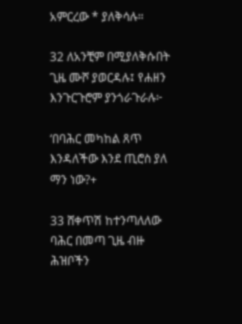አምርረው * ያለቅሳሉ።

32 ለአንቺም በሚያለቅሱበት ጊዜ ሙሾ ያወርዳሉ፤ የሐዘን እንጉርጉሮም ያንጎራጉራሉ፦

‘በባሕር መካከል ጸጥ እንዳለችው እንደ ጢሮስ ያለ ማን ነው?+

33 ሸቀጥሽ ከተንጣለለው ባሕር በመጣ ጊዜ ብዙ ሕዝቦችን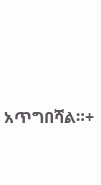አጥግበሻል።+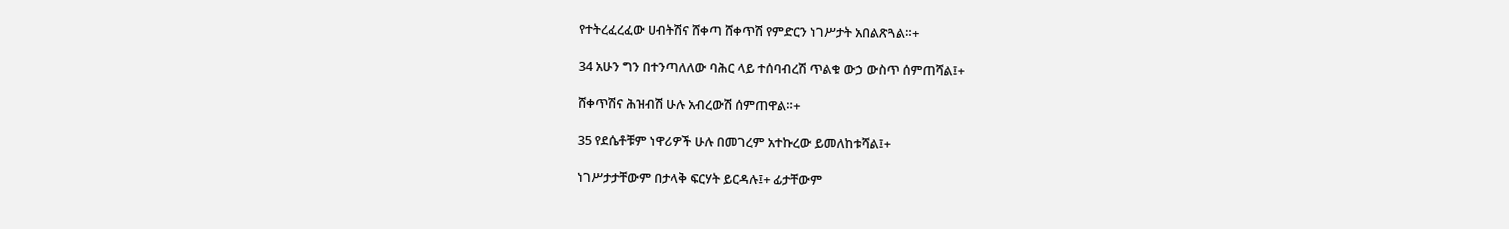የተትረፈረፈው ሀብትሽና ሸቀጣ ሸቀጥሽ የምድርን ነገሥታት አበልጽጓል።+

34 አሁን ግን በተንጣለለው ባሕር ላይ ተሰባብረሽ ጥልቁ ውኃ ውስጥ ሰምጠሻል፤+

ሸቀጥሽና ሕዝብሽ ሁሉ አብረውሽ ሰምጠዋል።+

35 የደሴቶቹም ነዋሪዎች ሁሉ በመገረም አተኩረው ይመለከቱሻል፤+

ነገሥታታቸውም በታላቅ ፍርሃት ይርዳሉ፤+ ፊታቸውም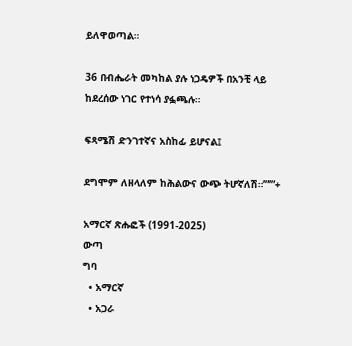ይለዋወጣል።

36 በብሔራት መካከል ያሉ ነጋዴዎች በአንቺ ላይ ከደረሰው ነገር የተነሳ ያፏጫሉ።

ፍጻሜሽ ድንገተኛና አስከፊ ይሆናል፤

ደግሞም ለዘላለም ከሕልውና ውጭ ትሆኛለሽ።’”’”+

አማርኛ ጽሑፎች (1991-2025)
ውጣ
ግባ
  • አማርኛ
  • አጋራ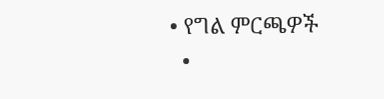• የግል ምርጫዎች
  •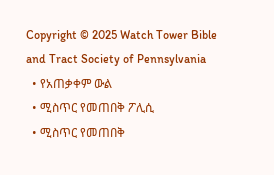Copyright © 2025 Watch Tower Bible and Tract Society of Pennsylvania
  • የአጠቃቀም ውል
  • ሚስጥር የመጠበቅ ፖሊሲ
  • ሚስጥር የመጠበቅ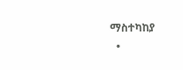ማስተካከያ
  •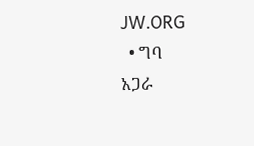JW.ORG
  • ግባ
አጋራ